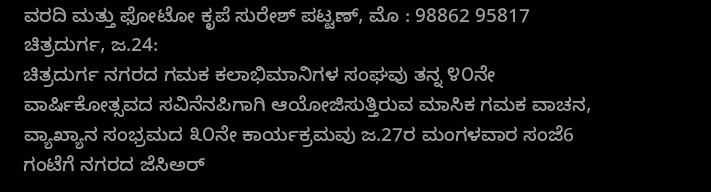ವರದಿ ಮತ್ತು ಫೋಟೋ ಕೃಪೆ ಸುರೇಶ್ ಪಟ್ಟಣ್, ಮೊ : 98862 95817
ಚಿತ್ರದುರ್ಗ, ಜ.24:
ಚಿತ್ರದುರ್ಗ ನಗರದ ಗಮಕ ಕಲಾಭಿಮಾನಿಗಳ ಸಂಘವು ತನ್ನ ೪೦ನೇ ವಾರ್ಷಿಕೋತ್ಸವದ ಸವಿನೆನಪಿಗಾಗಿ ಆಯೋಜಿಸುತ್ತಿರುವ ಮಾಸಿಕ ಗಮಕ ವಾಚನ, ವ್ಯಾಖ್ಯಾನ ಸಂಭ್ರಮದ ೩೦ನೇ ಕಾರ್ಯಕ್ರಮವು ಜ.27ರ ಮಂಗಳವಾರ ಸಂಜೆ6 ಗಂಟೆಗೆ ನಗರದ ಜೆಸಿಅರ್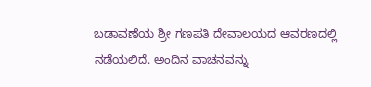ಬಡಾವಣೆಯ ಶ್ರೀ ಗಣಪತಿ ದೇವಾಲಯದ ಆವರಣದಲ್ಲಿ ನಡೆಯಲಿದೆ. ಅಂದಿನ ವಾಚನವನ್ನು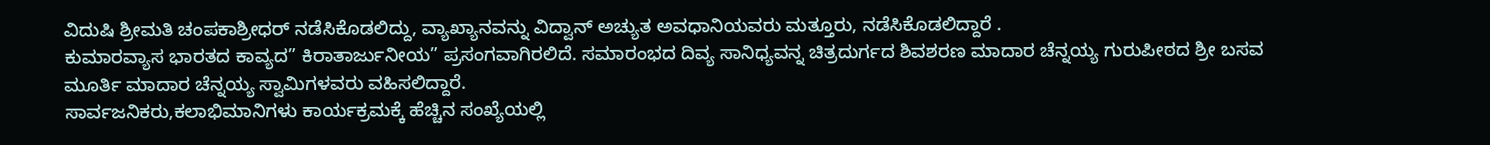ವಿದುಷಿ ಶ್ರೀಮತಿ ಚಂಪಕಾಶ್ರೀಧರ್ ನಡೆಸಿಕೊಡಲಿದ್ದು, ವ್ಯಾಖ್ಯಾನವನ್ನು ವಿದ್ವಾನ್ ಅಚ್ಯುತ ಅವಧಾನಿಯವರು ಮತ್ತೂರು, ನಡೆಸಿಕೊಡಲಿದ್ದಾರೆ .
ಕುಮಾರವ್ಯಾಸ ಭಾರತದ ಕಾವ್ಯದ” ಕಿರಾತಾರ್ಜುನೀಯ” ಪ್ರಸಂಗವಾಗಿರಲಿದೆ. ಸಮಾರಂಭದ ದಿವ್ಯ ಸಾನಿಧ್ಯವನ್ನ ಚಿತ್ರದುರ್ಗದ ಶಿವಶರಣ ಮಾದಾರ ಚೆನ್ನಯ್ಯ ಗುರುಪೀಠದ ಶ್ರೀ ಬಸವ ಮೂರ್ತಿ ಮಾದಾರ ಚೆನ್ನಯ್ಯ ಸ್ವಾಮಿಗಳವರು ವಹಿಸಲಿದ್ದಾರೆ.
ಸಾರ್ವಜನಿಕರು,ಕಲಾಭಿಮಾನಿಗಳು ಕಾರ್ಯಕ್ರಮಕ್ಕೆ ಹೆಚ್ಚಿನ ಸಂಖ್ಯೆಯಲ್ಲಿ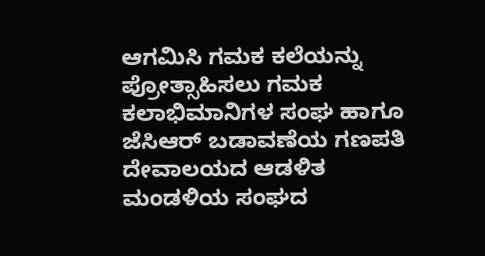ಆಗಮಿಸಿ ಗಮಕ ಕಲೆಯನ್ನು ಪ್ರೋತ್ಸಾಹಿಸಲು ಗಮಕ ಕಲಾಭಿಮಾನಿಗಳ ಸಂಘ ಹಾಗೂ ಜೆಸಿಆರ್ ಬಡಾವಣೆಯ ಗಣಪತಿ ದೇವಾಲಯದ ಆಡಳಿತ ಮಂಡಳಿಯ ಸಂಘದ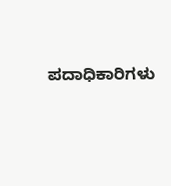ಪದಾಧಿಕಾರಿಗಳು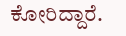ಕೋರಿದ್ದಾರೆ.